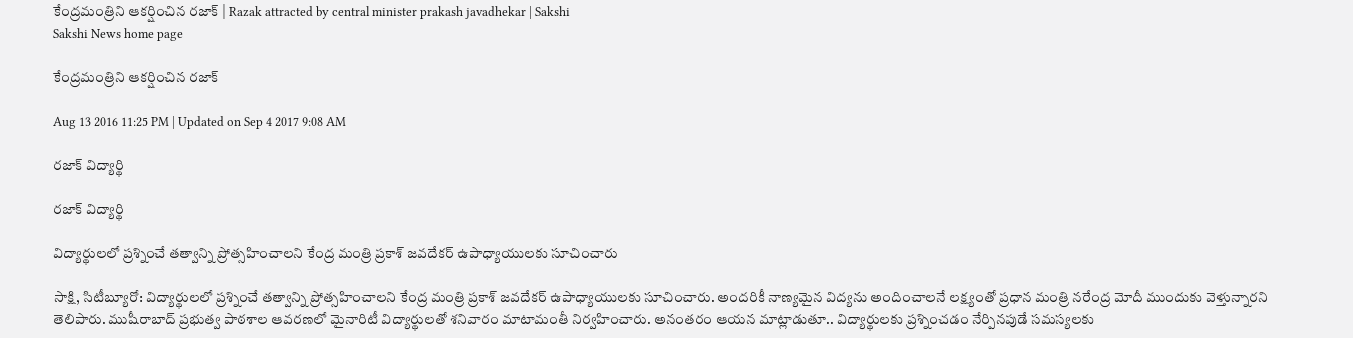కేంద్రమంత్రిని ఆకర్షించిన రజాక్‌ | Razak attracted by central minister prakash javadhekar | Sakshi
Sakshi News home page

కేంద్రమంత్రిని ఆకర్షించిన రజాక్‌

Aug 13 2016 11:25 PM | Updated on Sep 4 2017 9:08 AM

రజాక్ విద్యార్థి

రజాక్ విద్యార్థి

విద్యార్థులలో ప్రశ్నించే తత్వాన్ని ప్రోత్సహించాలని కేంద్ర మంత్రి ప్రకాశ్‌ జవదేకర్‌ ఉపాధ్యాయులకు సూచించారు

సాక్షి, సిటీబ్యూరో: విద్యార్థులలో ప్రశ్నించే తత్వాన్ని ప్రోత్సహించాలని కేంద్ర మంత్రి ప్రకాశ్‌ జవదేకర్‌ ఉపాధ్యాయులకు సూచించారు. అందరికీ నాణ్యమైన విద్యను అందించాలనే లక్ష్యంతో ప్రధాన మంత్రి నరేంద్ర మోదీ ముందుకు వెళ్తున్నారని తెలిపారు. ముషీరాబాద్‌ ప్రభుత్వ పాఠశాల ఆవరణలో మైనారిటీ విద్యార్థులతో శనివారం మాటామంతీ నిర్వహించారు. అనంతరం ఆయన మాట్లాడుతూ.. విద్యార్థులకు ప్రశ్నించడం నేర్పినపుడే సమస్యలకు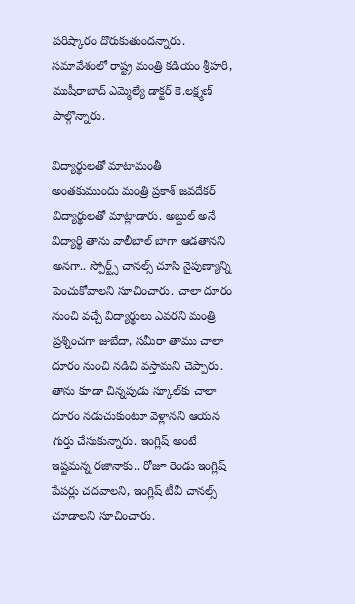పరిష్కారం దొరుకుతుందన్నారు. సమావేశంలో రాష్ట్ర మంత్రి కడియం శ్రీహరి, ముషీరాబాద్‌ ఎమ్మెల్యే డాక్టర్‌ కె.లక్ష్మణ్ పాల్గొన్నారు.

విద్యార్థులతో మాటామంతీ
అంతకుముందు మంత్రి ప్రకాశ్‌ జవదేకర్‌ విద్యార్థులతో మాట్లాడారు. అబ్దుల్‌ అనే విద్యార్థి తాను వాలీబాల్‌ బాగా ఆడతానని అనగా.. స్పోర్ట్స్‌ చానల్స్‌ చూసి నైపుణ్యాన్ని పెంచుకోవాలని సూచించారు. చాలా దూరం నుంచి వచ్చే విద్యార్థులు ఎవరని మంత్రి ప్రశ్నించగా జుబేదా, సమీరా తాము చాలా దూరం నుంచి నడిచి వస్తామని చెప్పారు. తాను కూడా చిన్నపుడు స్కూల్‌కు చాలా దూరం నడుచుకుంటూ వెళ్లానని ఆయన గుర్తు చేసుకున్నారు. ఇంగ్లిష్‌ అంటే ఇష్టమన్న రజానాకు.. రోజూ రెండు ఇంగ్లిష్‌ పేపర్లు చదవాలని, ఇంగ్లిష్‌ టీవీ చానల్స్‌ చూడాలని సూచించారు.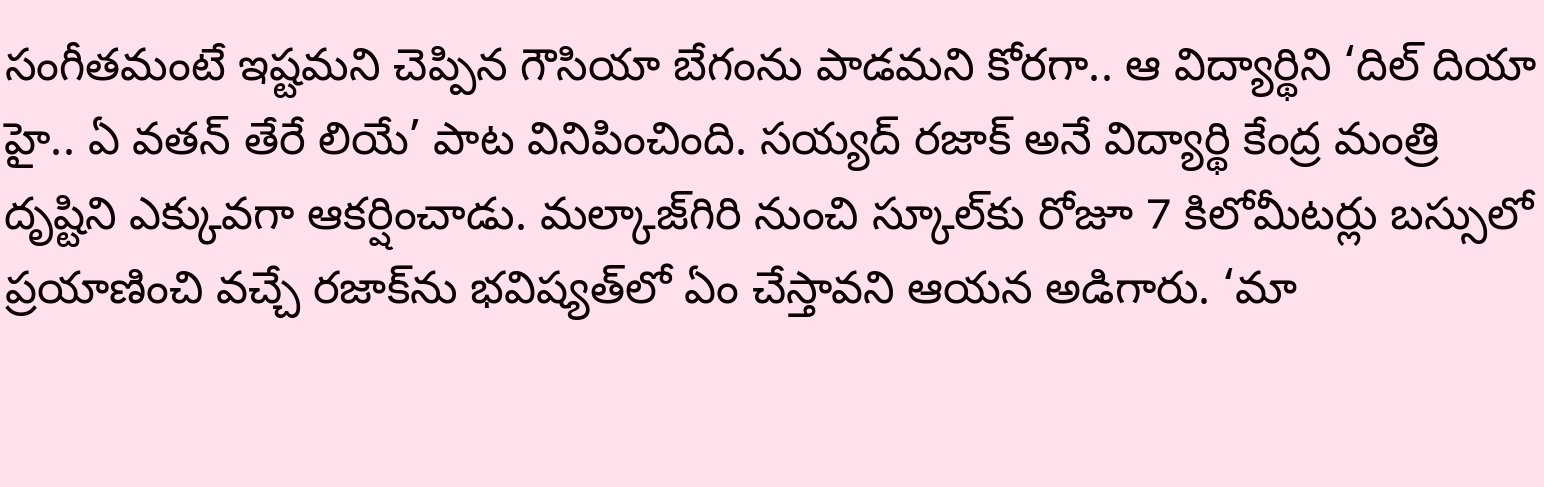సంగీతమంటే ఇష్టమని చెప్పిన గౌసియా బేగంను పాడమని కోరగా.. ఆ విద్యార్థిని ‘దిల్‌ దియా హై.. ఏ వతన్‌ తేరే లియే’ పాట వినిపించింది. సయ్యద్‌ రజాక్‌ అనే విద్యార్థి కేంద్ర మంత్రి దృష్టిని ఎక్కువగా ఆకర్షించాడు. మల్కాజ్‌గిరి నుంచి స్కూల్‌కు రోజూ 7 కిలోమీటర్లు బస్సులో ప్రయాణించి వచ్చే రజాక్‌ను భవిష్యత్‌లో ఏం చేస్తావని ఆయన అడిగారు. ‘మా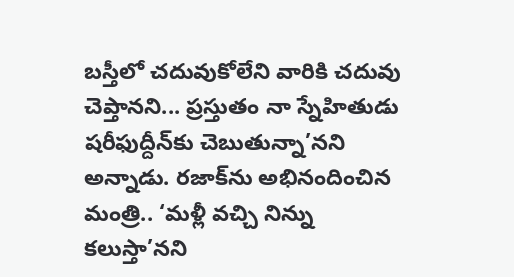బస్తీలో చదువుకోలేని వారికి చదువు చెప్తానని... ప్రస్తుతం నా స్నేహితుడు షరీఫుద్దీన్‌కు చెబుతున్నా’నని అన్నాడు. రజాక్‌ను అభినందించిన మంత్రి.. ‘మళ్లీ వచ్చి నిన్ను కలుస్తా’నని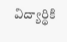విద్యార్థికి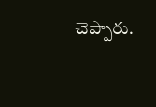చెప్పారు.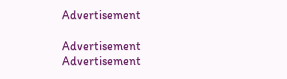Advertisement

Advertisement
Advertisement